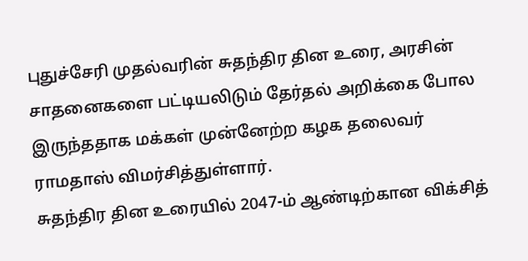புதுச்சேரி முதல்வரின் சுதந்திர தின உரை, அரசின் சாதனைகளை பட்டியலிடும் தேர்தல் அறிக்கை போல இருந்ததாக மக்கள் முன்னேற்ற கழக தலைவர் ராமதாஸ் விமர்சித்துள்ளார்.
சுதந்திர தின உரையில் 2047-ம் ஆண்டிற்கான விக்சித்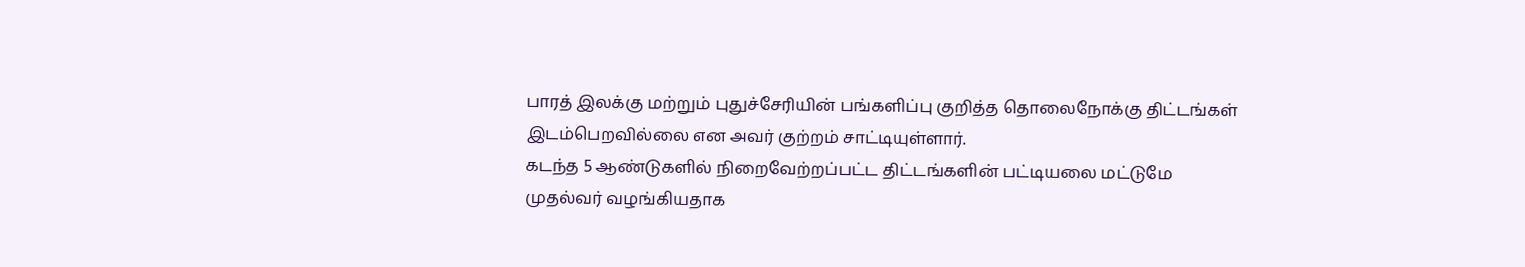பாரத் இலக்கு மற்றும் புதுச்சேரியின் பங்களிப்பு குறித்த தொலைநோக்கு திட்டங்கள் இடம்பெறவில்லை என அவர் குற்றம் சாட்டியுள்ளார்.
கடந்த 5 ஆண்டுகளில் நிறைவேற்றப்பட்ட திட்டங்களின் பட்டியலை மட்டுமே முதல்வர் வழங்கியதாக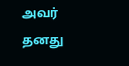அவர் தனது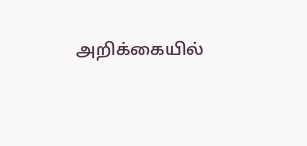அறிக்கையில்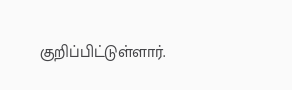குறிப்பிட்டுள்ளார்.